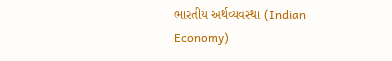ભારતીય અર્થવ્યવસ્થા (Indian Economy)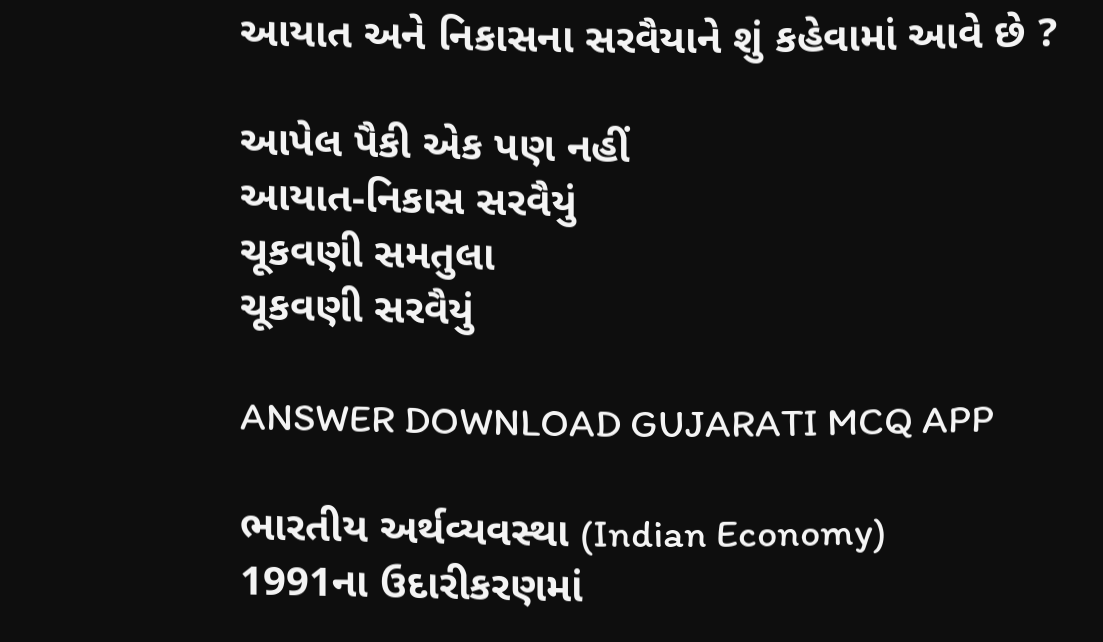આયાત અને નિકાસના સરવૈયાને શું કહેવામાં આવે છે ?

આપેલ પૈકી એક પણ નહીં
આયાત-નિકાસ સરવૈયું
ચૂકવણી સમતુલા
ચૂકવણી સરવૈયું

ANSWER DOWNLOAD GUJARATI MCQ APP

ભારતીય અર્થવ્યવસ્થા (Indian Economy)
1991ના ઉદારીકરણમાં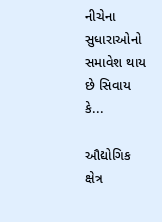નીચેના સુધારાઓનો સમાવેશ થાય છે સિવાય કે...

ઔદ્યોગિક ક્ષેત્ર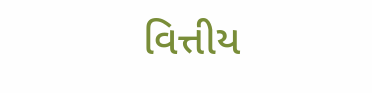વિત્તીય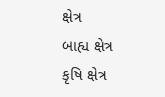ક્ષેત્ર
બાહ્ય ક્ષેત્ર
કૃષિ ક્ષેત્ર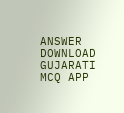ANSWER DOWNLOAD GUJARATI MCQ APP